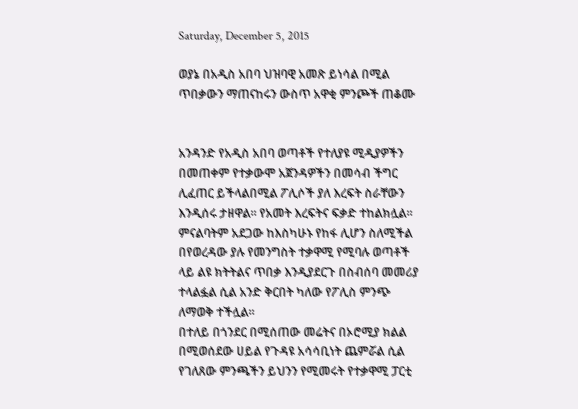Saturday, December 5, 2015

ወያኔ በአዲስ አበባ ህዝባዊ አመጽ ይነሳል በሚል ጥበቃውን ማጠናከሩን ውስጥ አዋቂ ምንጮች ጠቆሙ


አንዳንድ የአዲስ አበባ ወጣቶች የተለያዩ ሚዲያዎችን በመጠቀም የተቃውሞ አጀንዳዎችን በመሳብ ችግር ሊፈጠር ይችላልበሚል ፖሊሶች ያለ እረፍት ስራቸውን እንዲሰሩ ታዘዋል፡፡ የአመት እረፍትና ፍቃድ ተከልክሏል፡፡ምናልባትም አደጋው ከእስካሁኑ የከፋ ሊሆን ስለሚችል በየወረዳው ያሉ የመንግስት ተቃዋሚ የሚባሉ ወጣቶች ላይ ልዩ ክትትልና ጥበቃ እንዲያደርጉ በስብሰባ መመሪያ ተላልፏል ሲል አንድ ቅርበት ካለው የፖሊስ ምንጭ ለማወቅ ተችሏል፡፡
በተለይ በጎንደር በሚሰጠው መሬትና በኦሮሚያ ክልል በሚወሰደው ሀይል የጉዳዩ አሳሳቢነት ጨምሯል ሲል የገለጸው ምንጫችን ይህንን የሚመሩት የተቃዋሚ ፓርቲ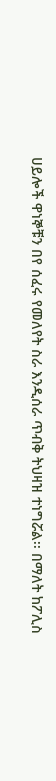ሀይሎች ዋነኞቹን በየ ሰፈሩ የመለየት ስራ እንዲሰራ ጥብቅ ትህዛዝ ተነግሯል፡፡ በማለት ከፖሊስ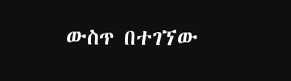ውስጥ በተገኘው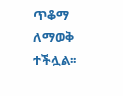ጥቆማ ለማወቅ ተችሏል፡፡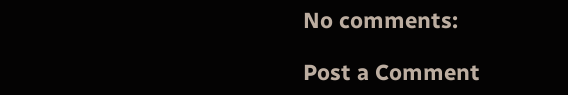No comments:

Post a Comment